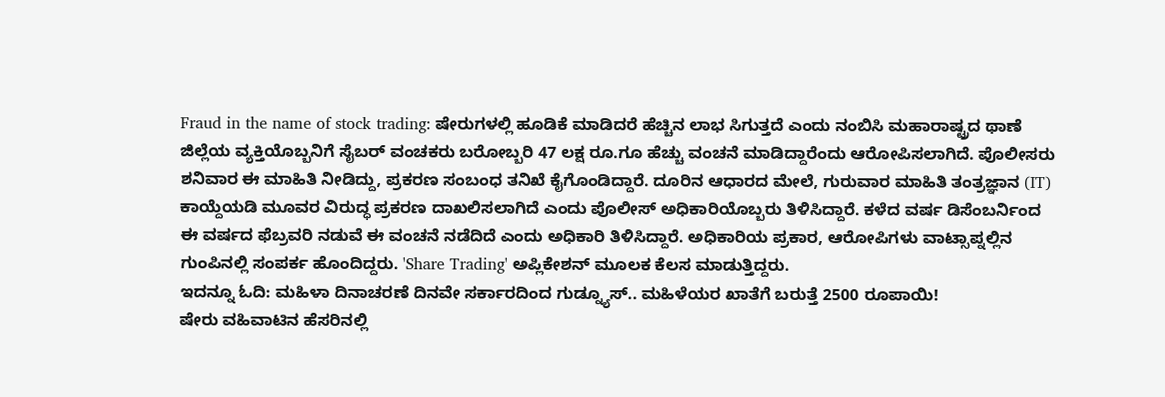Fraud in the name of stock trading: ಷೇರುಗಳಲ್ಲಿ ಹೂಡಿಕೆ ಮಾಡಿದರೆ ಹೆಚ್ಚಿನ ಲಾಭ ಸಿಗುತ್ತದೆ ಎಂದು ನಂಬಿಸಿ ಮಹಾರಾಷ್ಟ್ರದ ಥಾಣೆ ಜಿಲ್ಲೆಯ ವ್ಯಕ್ತಿಯೊಬ್ಬನಿಗೆ ಸೈಬರ್ ವಂಚಕರು ಬರೋಬ್ಬರಿ 47 ಲಕ್ಷ ರೂ.ಗೂ ಹೆಚ್ಚು ವಂಚನೆ ಮಾಡಿದ್ದಾರೆಂದು ಆರೋಪಿಸಲಾಗಿದೆ. ಪೊಲೀಸರು ಶನಿವಾರ ಈ ಮಾಹಿತಿ ನೀಡಿದ್ದು, ಪ್ರಕರಣ ಸಂಬಂಧ ತನಿಖೆ ಕೈಗೊಂಡಿದ್ದಾರೆ. ದೂರಿನ ಆಧಾರದ ಮೇಲೆ, ಗುರುವಾರ ಮಾಹಿತಿ ತಂತ್ರಜ್ಞಾನ (IT) ಕಾಯ್ದೆಯಡಿ ಮೂವರ ವಿರುದ್ಧ ಪ್ರಕರಣ ದಾಖಲಿಸಲಾಗಿದೆ ಎಂದು ಪೊಲೀಸ್ ಅಧಿಕಾರಿಯೊಬ್ಬರು ತಿಳಿಸಿದ್ದಾರೆ. ಕಳೆದ ವರ್ಷ ಡಿಸೆಂಬರ್ನಿಂದ ಈ ವರ್ಷದ ಫೆಬ್ರವರಿ ನಡುವೆ ಈ ವಂಚನೆ ನಡೆದಿದೆ ಎಂದು ಅಧಿಕಾರಿ ತಿಳಿಸಿದ್ದಾರೆ. ಅಧಿಕಾರಿಯ ಪ್ರಕಾರ, ಆರೋಪಿಗಳು ವಾಟ್ಸಾಪ್ನಲ್ಲಿನ ಗುಂಪಿನಲ್ಲಿ ಸಂಪರ್ಕ ಹೊಂದಿದ್ದರು. 'Share Trading' ಅಪ್ಲಿಕೇಶನ್ ಮೂಲಕ ಕೆಲಸ ಮಾಡುತ್ತಿದ್ದರು.
ಇದನ್ನೂ ಓದಿ: ಮಹಿಳಾ ದಿನಾಚರಣೆ ದಿನವೇ ಸರ್ಕಾರದಿಂದ ಗುಡ್ನ್ಯೂಸ್.. ಮಹಿಳೆಯರ ಖಾತೆಗೆ ಬರುತ್ತೆ 2500 ರೂಪಾಯಿ!
ಷೇರು ವಹಿವಾಟಿನ ಹೆಸರಿನಲ್ಲಿ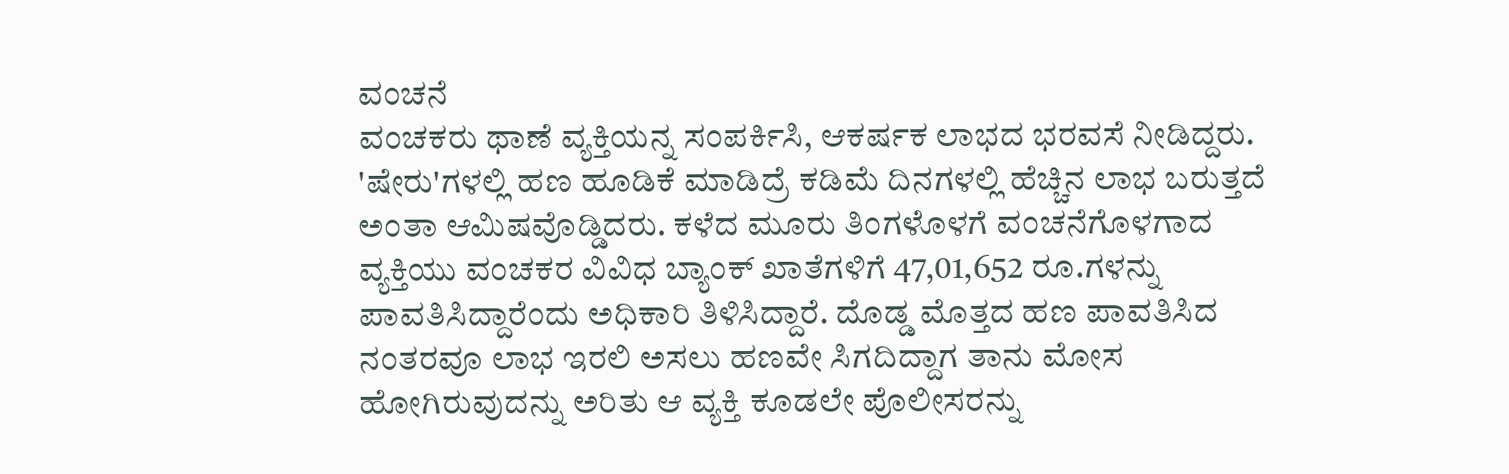ವಂಚನೆ
ವಂಚಕರು ಥಾಣೆ ವ್ಯಕ್ತಿಯನ್ನ ಸಂಪರ್ಕಿಸಿ, ಆಕರ್ಷಕ ಲಾಭದ ಭರವಸೆ ನೀಡಿದ್ದರು. 'ಷೇರು'ಗಳಲ್ಲಿ ಹಣ ಹೂಡಿಕೆ ಮಾಡಿದ್ರೆ ಕಡಿಮೆ ದಿನಗಳಲ್ಲಿ ಹೆಚ್ಚಿನ ಲಾಭ ಬರುತ್ತದೆ ಅಂತಾ ಆಮಿಷವೊಡ್ಡಿದರು. ಕಳೆದ ಮೂರು ತಿಂಗಳೊಳಗೆ ವಂಚನೆಗೊಳಗಾದ ವ್ಯಕ್ತಿಯು ವಂಚಕರ ವಿವಿಧ ಬ್ಯಾಂಕ್ ಖಾತೆಗಳಿಗೆ 47,01,652 ರೂ.ಗಳನ್ನು ಪಾವತಿಸಿದ್ದಾರೆಂದು ಅಧಿಕಾರಿ ತಿಳಿಸಿದ್ದಾರೆ. ದೊಡ್ಡ ಮೊತ್ತದ ಹಣ ಪಾವತಿಸಿದ ನಂತರವೂ ಲಾಭ ಇರಲಿ ಅಸಲು ಹಣವೇ ಸಿಗದಿದ್ದಾಗ ತಾನು ಮೋಸ ಹೋಗಿರುವುದನ್ನು ಅರಿತು ಆ ವ್ಯಕ್ತಿ ಕೂಡಲೇ ಪೊಲೀಸರನ್ನು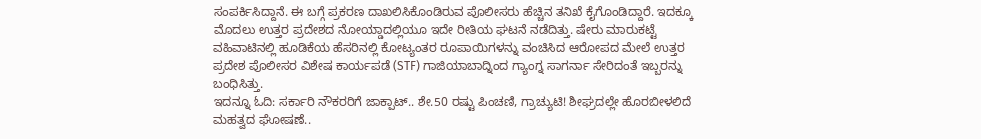ಸಂಪರ್ಕಿಸಿದ್ದಾನೆ. ಈ ಬಗ್ಗೆ ಪ್ರಕರಣ ದಾಖಲಿಸಿಕೊಂಡಿರುವ ಪೊಲೀಸರು ಹೆಚ್ಚಿನ ತನಿಖೆ ಕೈಗೊಂಡಿದ್ದಾರೆ. ಇದಕ್ಕೂ ಮೊದಲು ಉತ್ತರ ಪ್ರದೇಶದ ನೋಯ್ಡಾದಲ್ಲಿಯೂ ಇದೇ ರೀತಿಯ ಘಟನೆ ನಡೆದಿತ್ತು. ಷೇರು ಮಾರುಕಟ್ಟೆ ವಹಿವಾಟಿನಲ್ಲಿ ಹೂಡಿಕೆಯ ಹೆಸರಿನಲ್ಲಿ ಕೋಟ್ಯಂತರ ರೂಪಾಯಿಗಳನ್ನು ವಂಚಿಸಿದ ಆರೋಪದ ಮೇಲೆ ಉತ್ತರ ಪ್ರದೇಶ ಪೊಲೀಸರ ವಿಶೇಷ ಕಾರ್ಯಪಡೆ (STF) ಗಾಜಿಯಾಬಾದ್ನಿಂದ ಗ್ಯಾಂಗ್ನ ಸಾಗರ್ನಾ ಸೇರಿದಂತೆ ಇಬ್ಬರನ್ನು ಬಂಧಿಸಿತ್ತು.
ಇದನ್ನೂ ಓದಿ: ಸರ್ಕಾರಿ ನೌಕರರಿಗೆ ಜಾಕ್ಪಾಟ್.. ಶೇ.50 ರಷ್ಟು ಪಿಂಚಣಿ, ಗ್ರಾಚ್ಯುಟಿ! ಶೀಘ್ರದಲ್ಲೇ ಹೊರಬೀಳಲಿದೆ ಮಹತ್ವದ ಘೋಷಣೆ..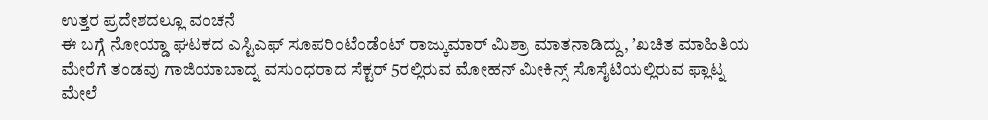ಉತ್ತರ ಪ್ರದೇಶದಲ್ಲೂ ವಂಚನೆ
ಈ ಬಗ್ಗೆ ನೋಯ್ಡಾ ಘಟಕದ ಎಸ್ಟಿಎಫ್ ಸೂಪರಿಂಟೆಂಡೆಂಟ್ ರಾಜ್ಕುಮಾರ್ ಮಿಶ್ರಾ ಮಾತನಾಡಿದ್ದು, ʼಖಚಿತ ಮಾಹಿತಿಯ ಮೇರೆಗೆ ತಂಡವು ಗಾಜಿಯಾಬಾದ್ನ ವಸುಂಧರಾದ ಸೆಕ್ಟರ್ 5ರಲ್ಲಿರುವ ಮೋಹನ್ ಮೀಕಿನ್ಸ್ ಸೊಸೈಟಿಯಲ್ಲಿರುವ ಫ್ಲಾಟ್ನ ಮೇಲೆ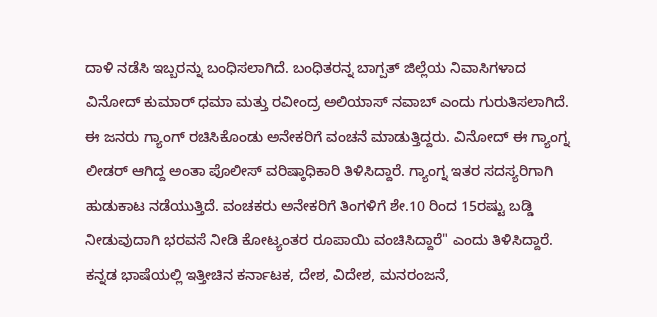ದಾಳಿ ನಡೆಸಿ ಇಬ್ಬರನ್ನು ಬಂಧಿಸಲಾಗಿದೆ. ಬಂಧಿತರನ್ನ ಬಾಗ್ಪತ್ ಜಿಲ್ಲೆಯ ನಿವಾಸಿಗಳಾದ ವಿನೋದ್ ಕುಮಾರ್ ಧಮಾ ಮತ್ತು ರವೀಂದ್ರ ಅಲಿಯಾಸ್ ನವಾಬ್ ಎಂದು ಗುರುತಿಸಲಾಗಿದೆ. ಈ ಜನರು ಗ್ಯಾಂಗ್ ರಚಿಸಿಕೊಂಡು ಅನೇಕರಿಗೆ ವಂಚನೆ ಮಾಡುತ್ತಿದ್ದರು. ವಿನೋದ್ ಈ ಗ್ಯಾಂಗ್ನ ಲೀಡರ್ ಆಗಿದ್ದ ಅಂತಾ ಪೊಲೀಸ್ ವರಿಷ್ಠಾಧಿಕಾರಿ ತಿಳಿಸಿದ್ದಾರೆ. ಗ್ಯಾಂಗ್ನ ಇತರ ಸದಸ್ಯರಿಗಾಗಿ ಹುಡುಕಾಟ ನಡೆಯುತ್ತಿದೆ. ವಂಚಕರು ಅನೇಕರಿಗೆ ತಿಂಗಳಿಗೆ ಶೇ.10 ರಿಂದ 15ರಷ್ಟು ಬಡ್ಡಿ ನೀಡುವುದಾಗಿ ಭರವಸೆ ನೀಡಿ ಕೋಟ್ಯಂತರ ರೂಪಾಯಿ ವಂಚಿಸಿದ್ದಾರೆ" ಎಂದು ತಿಳಿಸಿದ್ದಾರೆ.
ಕನ್ನಡ ಭಾಷೆಯಲ್ಲಿ ಇತ್ತೀಚಿನ ಕರ್ನಾಟಕ, ದೇಶ, ವಿದೇಶ, ಮನರಂಜನೆ,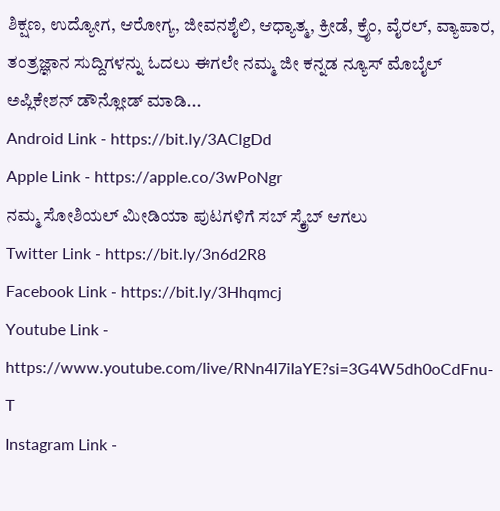ಶಿಕ್ಷಣ, ಉದ್ಯೋಗ, ಆರೋಗ್ಯ, ಜೀವನಶೈಲಿ, ಆಧ್ಯಾತ್ಮ, ಕ್ರೀಡೆ, ಕ್ರೈಂ, ವೈರಲ್, ವ್ಯಾಪಾರ, ತಂತ್ರಜ್ಞಾನ ಸುದ್ದಿಗಳನ್ನು ಓದಲು ಈಗಲೇ ನಮ್ಮ ಜೀ ಕನ್ನಡ ನ್ಯೂಸ್ ಮೊಬೈಲ್ ಅಪ್ಲಿಕೇಶನ್ ಡೌನ್ಲೋಡ್ ಮಾಡಿ...
Android Link - https://bit.ly/3AClgDd
Apple Link - https://apple.co/3wPoNgr
ನಮ್ಮ ಸೋಶಿಯಲ್ ಮೀಡಿಯಾ ಪುಟಗಳಿಗೆ ಸಬ್ ಸ್ಕ್ರೈಬ್ ಆಗಲು
Twitter Link - https://bit.ly/3n6d2R8
Facebook Link - https://bit.ly/3Hhqmcj
Youtube Link - https://www.youtube.com/live/RNn4I7iIaYE?si=3G4W5dh0oCdFnu-T
Instagram Link -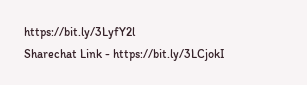https://bit.ly/3LyfY2l
Sharechat Link - https://bit.ly/3LCjokI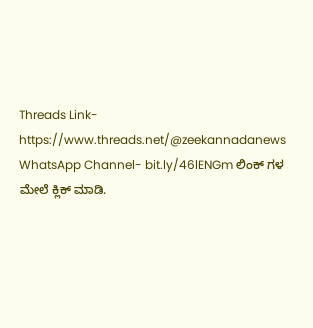Threads Link- https://www.threads.net/@zeekannadanews
WhatsApp Channel- bit.ly/46lENGm ಲಿಂಕ್ ಗಳ ಮೇಲೆ ಕ್ಲಿಕ್ ಮಾಡಿ.